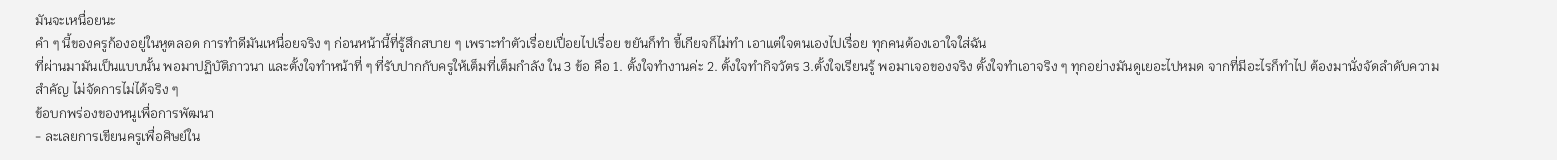มันจะเหนื่อยนะ
คำ ๆ นี้ของครูก้องอยู่ในหูตลอด การทำดีมันเหนื่อยจริง ๆ ก่อนหน้านี้ที่รู้สึกสบาย ๆ เพราะทำตัวเรื่อยเปื่อยไปเรื่อย ขยันก็ทำ ขี้เกียจก็ไม่ทำ เอาแต่ใจตนเองไปเรื่อย ทุกคนต้องเอาใจใส่ฉัน
ที่ผ่านมามันเป็นแบบนั้น พอมาปฏิบัติภาวนา และตั้งใจทำหน้าที่ ๆ ที่รับปากกับครูให้เต็มที่เต็มกำลัง ใน 3 ข้อ คือ 1. ตั้งใจทำงานค่ะ 2. ตั้งใจทำกิจวัตร 3.ตั้งใจเรียนรู้ พอมาเจอของจริง ตั้งใจทำเอาจริง ๆ ทุกอย่างมันดูเยอะไปหมด จากที่มีอะไรก็ทำไป ต้องมานั่งจัดลำดับความสำคัญ ไม่จัดการไม่ได้จริง ๆ
ข้อบกพร่องของหนูเพื่อการพัฒนา
- ละเลยการเขียนครูเพื่อศิษย์ใน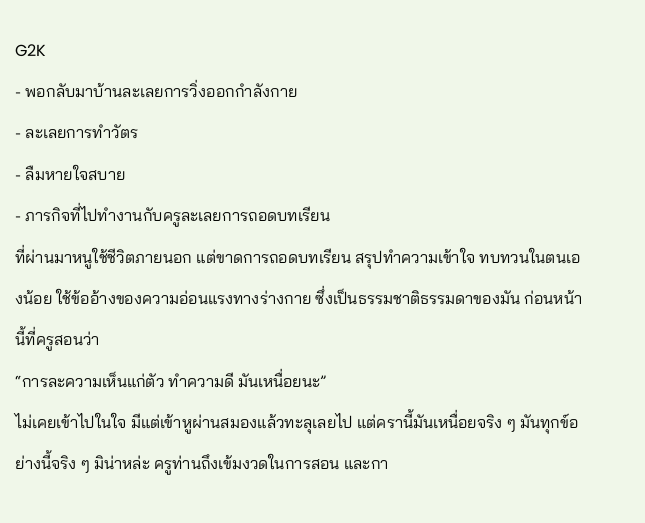G2K
- พอกลับมาบ้านละเลยการวิ่งออกกำลังกาย
- ละเลยการทำวัตร
- ลืมหายใจสบาย
- ภารกิจที่ไปทำงานกับครูละเลยการถอดบทเรียน
ที่ผ่านมาหนูใช้ชีวิตภายนอก แต่ขาดการถอดบทเรียน สรุปทำความเข้าใจ ทบทวนในตนเองน้อย ใช้ข้ออ้างของความอ่อนแรงทางร่างกาย ซึ่งเป็นธรรมชาติธรรมดาของมัน ก่อนหน้านี้ที่ครูสอนว่า
“การละความเห็นแก่ตัว ทำความดี มันเหนื่อยนะ”
ไม่เคยเข้าไปในใจ มีแต่เข้าหูผ่านสมองแล้วทะลุเลยไป แต่ครานี้มันเหนื่อยจริง ๆ มันทุกข์อย่างนี้จริง ๆ มิน่าหล่ะ ครูท่านถึงเข้มงวดในการสอน และกา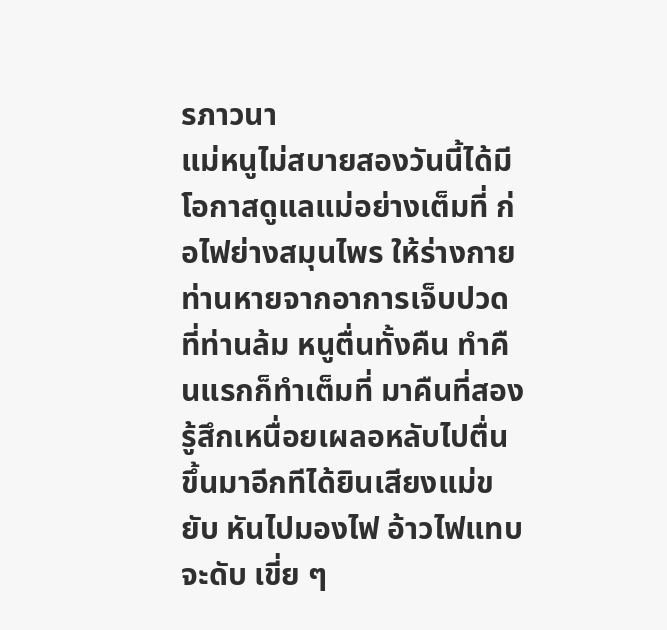รภาวนา
แม่หนูไม่สบายสองวันนี้ได้มีโอกาสดูแลแม่อย่างเต็มที่ ก่อไฟย่างสมุนไพร ให้ร่างกายท่านหายจากอาการเจ็บปวดที่ท่านล้ม หนูตื่นทั้งคืน ทำคืนแรกก็ทำเต็มที่ มาคืนที่สองรู้สึกเหนื่อยเผลอหลับไปตื่นขึ้นมาอีกทีได้ยินเสียงแม่ขยับ หันไปมองไฟ อ้าวไฟแทบจะดับ เขี่ย ๆ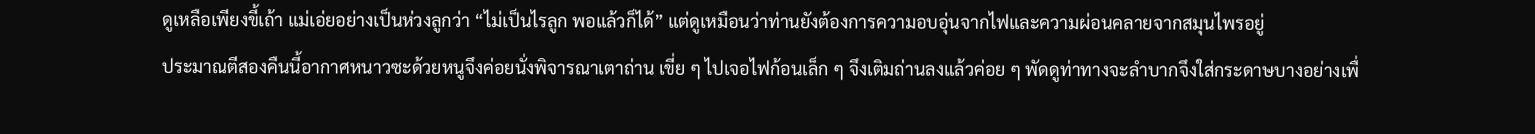ดูเหลือเพียงขี้เถ้า แม่เอ่ยอย่างเป็นห่วงลูกว่า “ไม่เป็นไรลูก พอแล้วก็ได้” แต่ดูเหมือนว่าท่านยังต้องการความอบอุ่นจากไฟและความผ่อนคลายจากสมุนไพรอยู่
ประมาณตีสองคืนนี้อากาศหนาวซะด้วยหนูจึงค่อยนั่งพิจารณาเตาถ่าน เขี่ย ๆ ไปเจอไฟก้อนเล็ก ๆ จึงเติมถ่านลงแล้วค่อย ๆ พัดดูท่าทางจะลำบากจึงใส่กระดาษบางอย่างเพื่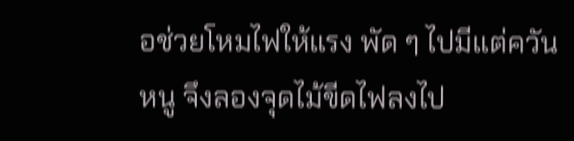อช่วยโหมไฟให้แรง พัด ๆ ไปมีแต่ควัน หนู จึงลองจุดไม้ขีดไฟลงไป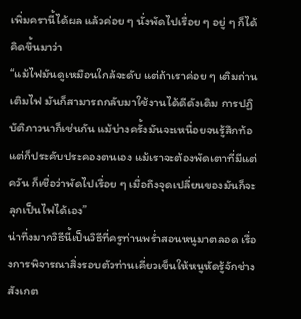เพิ่มครานี้ได้ผล แล้วค่อย ๆ นั่งพัดไปเรื่อย ๆ อยู่ ๆ ก็ได้คิดขึ้นมาว่า
“แม้ไฟมันดูเหมือนใกล้จะดับ แต่ถ้าเราค่อย ๆ เติมถ่าน เติมไฟ มันก็สามารถกลับมาใช้งานได้ดีดังเดิม การปฏิบัติภาวนาก็เช่นกัน แม้บ่างครั้งมันจะเหนื่อยจนรู้สึกท้อ แต่ก็ประคับประคองตนเอง แม้เราจะต้องพัดเตาที่มีแต่ควัน ก็เชื่อว่าพัดไปเรื่อย ๆ เมื่อถึงจุดเปลี่ยนของมันก็จะลุกเป็นไฟได้เอง”
น่าทึ่งมากวิธีนี้เป็นวิธีที่ครูท่านพร่ำสอนหนูมาตลอด เรื่องการพิจารณาสิ่งรอบตัวท่านเคี่ยวเข็นให้หนูหัดรู้จักช่างสังเกต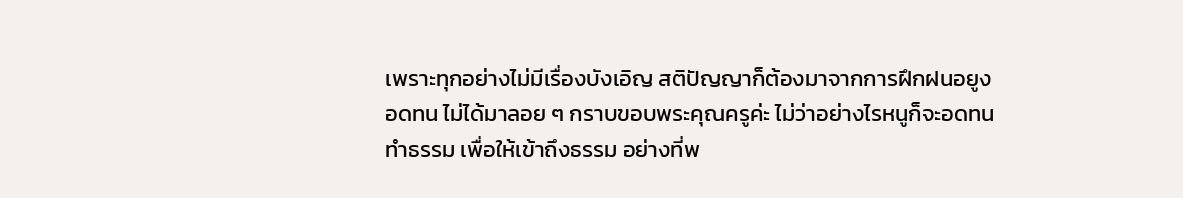เพราะทุกอย่างไม่มีเรื่องบังเอิญ สติปัญญาก็ต้องมาจากการฝึกฝนอยูงอดทน ไม่ได้มาลอย ๆ กราบขอบพระคุณครูค่ะ ไม่ว่าอย่างไรหนูก็จะอดทนทำธรรม เพื่อให้เข้าถึงธรรม อย่างที่พ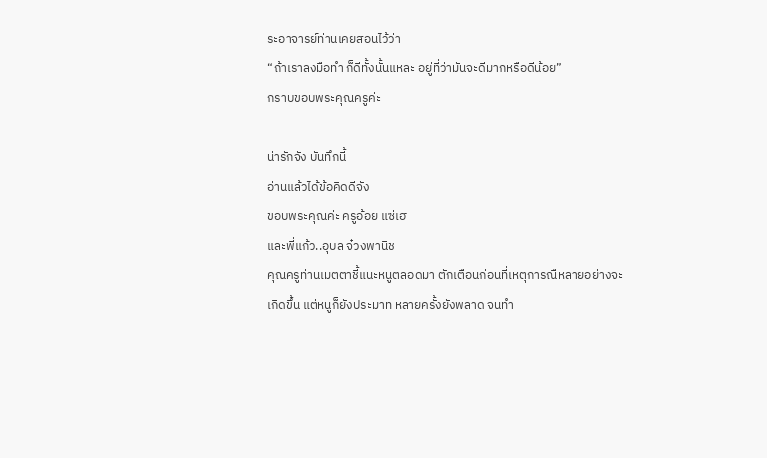ระอาจารย์ท่านเคยสอนไว้ว่า
“ถ้าเราลงมือทำ ก็ดีทั้งนั้นแหละ อยู่ที่ว่ามันจะดีมากหรือดีน้อย”
กราบขอบพระคุณครูค่ะ

น่ารักจัง บันทึกนี้
อ่านแล้วได้ข้อคิดดีจัง
ขอบพระคุณค่ะ ครูอ้อย แซ่เฮ
และพี่แก้ว..อุบล จ๋วงพานิช
คุณครูท่านเมตตาชี้แนะหนูตลอดมา ตักเตือนก่อนที่เหตุการณืหลายอย่างจะเกิดขึ้น แต่หนูก็ยังประมาท หลายครั้งยังพลาด จนทำ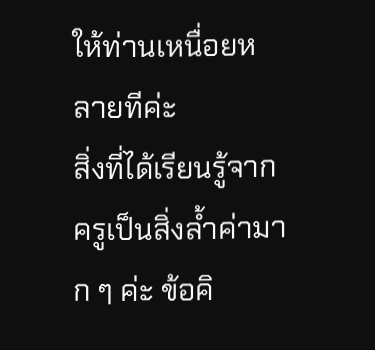ให้ท่านเหนื่อยหลายทีค่ะ
สิ่งที่ได้เรียนรู้จากครูเป็นสิ่งล้ำค่ามาก ๆ ค่ะ ข้อคิ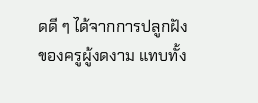ดดี ๆ ได้จากการปลูกฝังของครูผู้งดงาม แทบทั้ง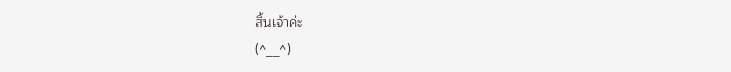สิ้นเจ้าค่ะ
(^__^)